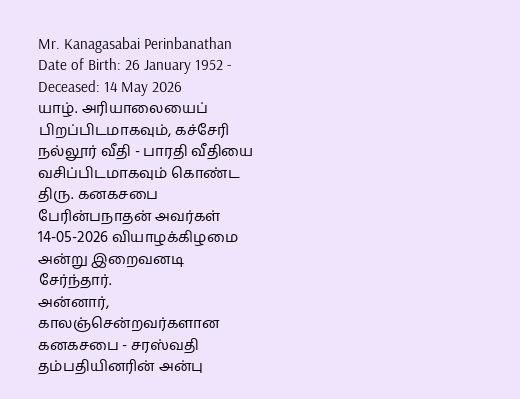Mr. Kanagasabai Perinbanathan
Date of Birth: 26 January 1952 - Deceased: 14 May 2026
யாழ். அரியாலையைப் பிறப்பிடமாகவும், கச்சேரி நல்லூர் வீதி - பாரதி வீதியை வசிப்பிடமாகவும் கொண்ட திரு. கனகசபை பேரின்பநாதன் அவர்கள் 14-05-2026 வியாழக்கிழமை அன்று இறைவனடி சேர்ந்தார்.
அன்னார், காலஞ்சென்றவர்களான கனகசபை - சரஸ்வதி தம்பதியினரின் அன்பு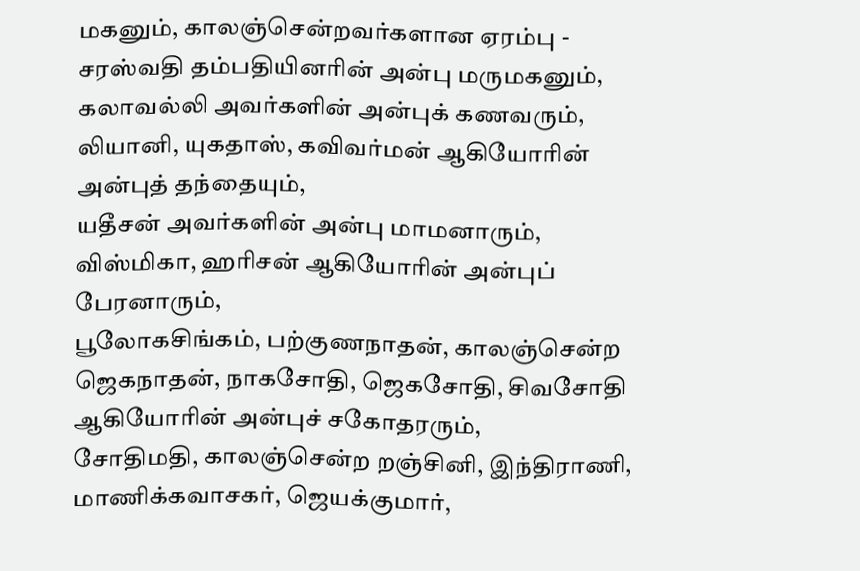மகனும், காலஞ்சென்றவர்களான ஏரம்பு - சரஸ்வதி தம்பதியினரின் அன்பு மருமகனும்,
கலாவல்லி அவர்களின் அன்புக் கணவரும்,
லியானி, யுகதாஸ், கவிவர்மன் ஆகியோரின் அன்புத் தந்தையும்,
யதீசன் அவர்களின் அன்பு மாமனாரும்,
விஸ்மிகா, ஹரிசன் ஆகியோரின் அன்புப் பேரனாரும்,
பூலோகசிங்கம், பற்குணநாதன், காலஞ்சென்ற ஜெகநாதன், நாகசோதி, ஜெகசோதி, சிவசோதி ஆகியோரின் அன்புச் சகோதரரும்,
சோதிமதி, காலஞ்சென்ற றஞ்சினி, இந்திராணி, மாணிக்கவாசகர், ஜெயக்குமார்,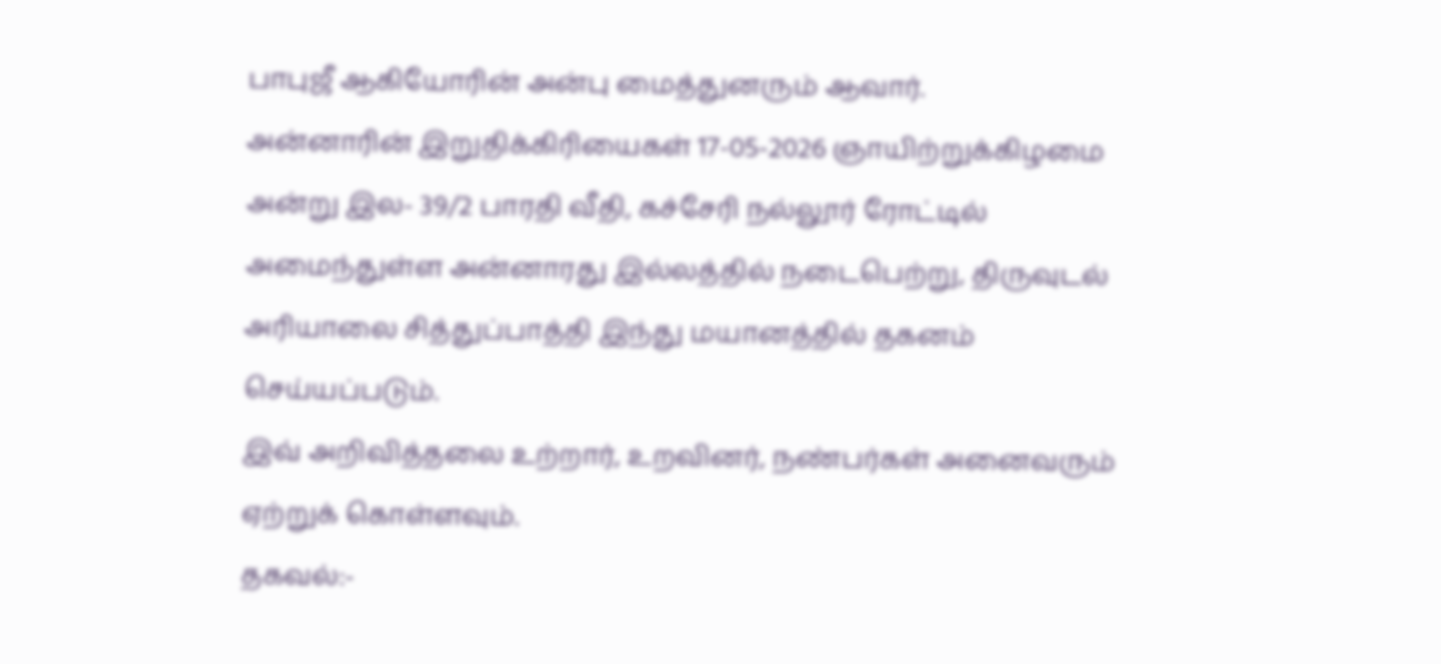பாபுஜீ ஆகியோரின் அன்பு மைத்துனரும் ஆவார்.
அன்னாரின் இறுதிக்கிரியைகள் 17-05-2026 ஞாயிற்றுக்கிழமை அன்று இல- 39/2 பாரதி வீதி, கச்சேரி நல்லூர் ரோட்டில் அமைந்துள்ள அன்னாரது இல்லத்தில் நடைபெற்று, திருவுடல் அரியாலை சித்துப்பாத்தி இந்து மயானத்தில் தகனம் செய்யப்படும்.
இவ் அறிவித்தலை உற்றார், உறவினர், நண்பர்கள் அனைவரும் ஏற்றுக் கொள்ளவும்.
தகவல்:-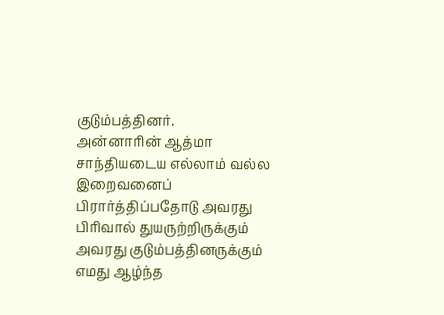குடும்பத்தினர்.
அன்னாரின் ஆத்மா சாந்தியடைய எல்லாம் வல்ல இறைவனைப் பிரார்த்திப்பதோடு அவரது பிரிவால் துயருற்றிருக்கும் அவரது குடும்பத்தினருக்கும் எமது ஆழ்ந்த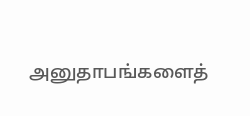அனுதாபங்களைத்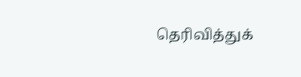தெரிவித்துக்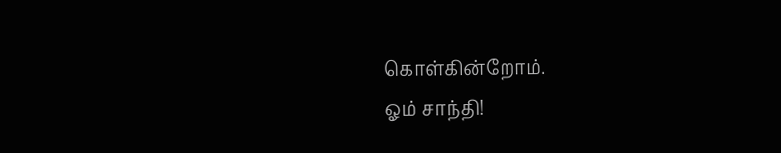கொள்கின்றோம்.
ஓம் சாந்தி!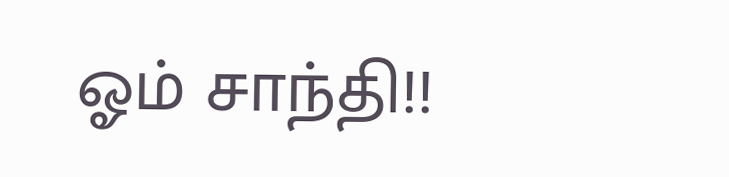ஓம் சாந்தி!!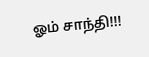ஓம் சாந்தி!!!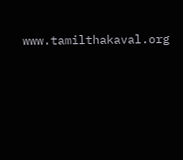www.tamilthakaval.org